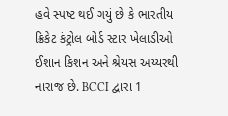હવે સ્પષ્ટ થઈ ગયું છે કે ભારતીય ક્રિકેટ કંટ્રોલ બોર્ડ સ્ટાર ખેલાડીઓ ઈશાન કિશન અને શ્રેયસ અય્યરથી નારાજ છે. BCCI દ્વારા 1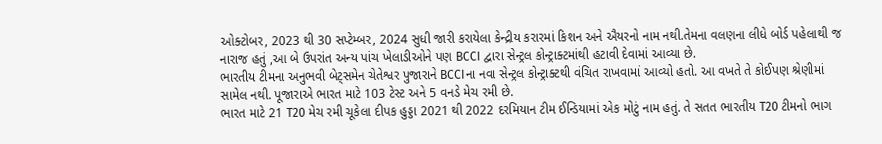ઓક્ટોબર, 2023 થી 30 સપ્ટેમ્બર, 2024 સુધી જારી કરાયેલા કેન્દ્રીય કરારમાં કિશન અને ઐયરનો નામ નથી.તેમના વલણના લીધે બોર્ડ પહેલાથી જ નારાજ હતું ,આ બે ઉપરાંત અન્ય પાંચ ખેલાડીઓને પણ BCCI દ્વારા સેન્ટ્રલ કોન્ટ્રાક્ટમાંથી હટાવી દેવામાં આવ્યા છે.
ભારતીય ટીમના અનુભવી બેટ્સમેન ચેતેશ્વર પુજારાને BCCIના નવા સેન્ટ્રલ કોન્ટ્રાક્ટથી વંચિત રાખવામાં આવ્યો હતો. આ વખતે તે કોઈપણ શ્રેણીમાં સામેલ નથી. પૂજારાએ ભારત માટે 103 ટેસ્ટ અને 5 વનડે મેચ રમી છે.
ભારત માટે 21 T20 મેચ રમી ચૂકેલા દીપક હુડ્ડા 2021 થી 2022 દરમિયાન ટીમ ઈન્ડિયામાં એક મોટું નામ હતું. તે સતત ભારતીય T20 ટીમનો ભાગ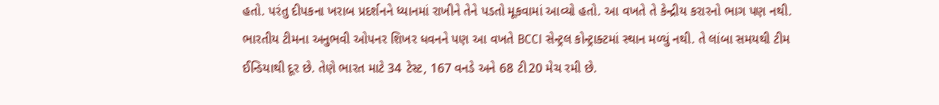હતો. પરંતુ દીપકના ખરાબ પ્રદર્શનને ધ્યાનમાં રાખીને તેને પડતો મૂકવામાં આવ્યો હતો. આ વખતે તે કેન્દ્રીય કરારનો ભાગ પણ નથી.
ભારતીય ટીમના અનુભવી ઓપનર શિખર ધવનને પણ આ વખતે BCCI સેન્ટ્રલ કોન્ટ્રાક્ટમાં સ્થાન મળ્યું નથી. તે લાંબા સમયથી ટીમ ઈન્ડિયાથી દૂર છે. તેણે ભારત માટે 34 ટેસ્ટ, 167 વનડે અને 68 ટી20 મેચ રમી છે.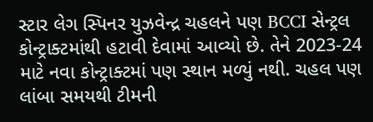સ્ટાર લેગ સ્પિનર યુઝવેન્દ્ર ચહલને પણ BCCI સેન્ટ્રલ કોન્ટ્રાક્ટમાંથી હટાવી દેવામાં આવ્યો છે. તેને 2023-24 માટે નવા કોન્ટ્રાક્ટમાં પણ સ્થાન મળ્યું નથી. ચહલ પણ લાંબા સમયથી ટીમની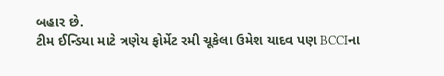બહાર છે.
ટીમ ઈન્ડિયા માટે ત્રણેય ફોર્મેટ રમી ચૂકેલા ઉમેશ યાદવ પણ BCCIના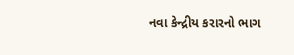નવા કેન્દ્રીય કરારનો ભાગ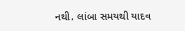નથી. લાંબા સમયથી યાદવ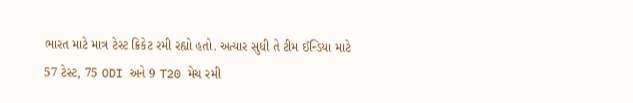ભારત માટે માત્ર ટેસ્ટ ક્રિકેટ રમી રહ્યો હતો. અત્યાર સુધી તે ટીમ ઈન્ડિયા માટે 57 ટેસ્ટ, 75 ODI અને 9 T20 મેચ રમી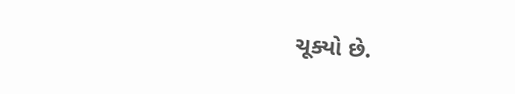ચૂક્યો છે.